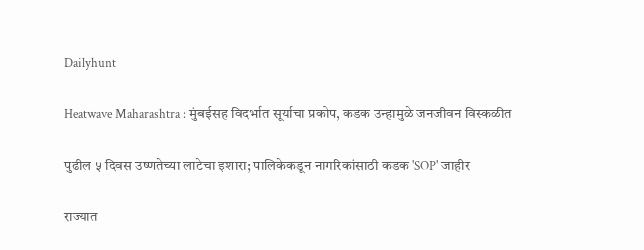Dailyhunt

Heatwave Maharashtra : मुंबईसह विदर्भात सूर्याचा प्रकोप, कडक उन्हामुळे जनजीवन विस्कळीत

पुढील ५ दिवस उष्णतेच्या लाटेचा इशारा; पालिकेकडून नागरिकांसाठी कडक 'SOP' जाहीर

राज्यात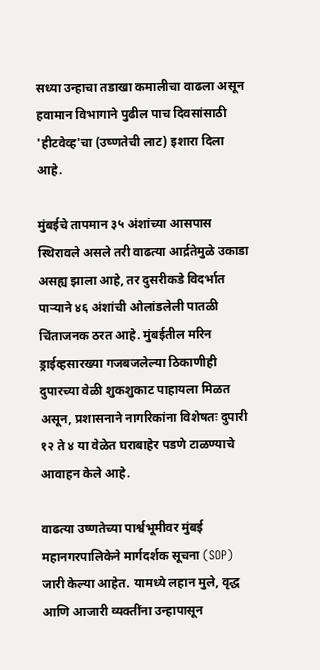सध्या उन्हाचा तडाखा कमालीचा वाढला असून हवामान विभागाने पुढील पाच दिवसांसाठी 'हीटवेव्ह'चा (उष्णतेची लाट) इशारा दिला आहे.

मुंबईचे तापमान ३५ अंशांच्या आसपास स्थिरावले असले तरी वाढत्या आर्द्रतेमुळे उकाडा असह्य झाला आहे, तर दुसरीकडे विदर्भात पाऱ्याने ४६ अंशांची ओलांडलेली पातळी चिंताजनक ठरत आहे. मुंबईतील मरिन ड्राईव्हसारख्या गजबजलेल्या ठिकाणीही दुपारच्या वेळी शुकशुकाट पाहायला मिळत असून, प्रशासनाने नागरिकांना विशेषतः दुपारी १२ ते ४ या वेळेत घराबाहेर पडणे टाळण्याचे आवाहन केले आहे.

वाढत्या उष्णतेच्या पार्श्वभूमीवर मुंबई महानगरपालिकेने मार्गदर्शक सूचना (SOP) जारी केल्या आहेत. यामध्ये लहान मुले, वृद्ध आणि आजारी व्यक्तींना उन्हापासून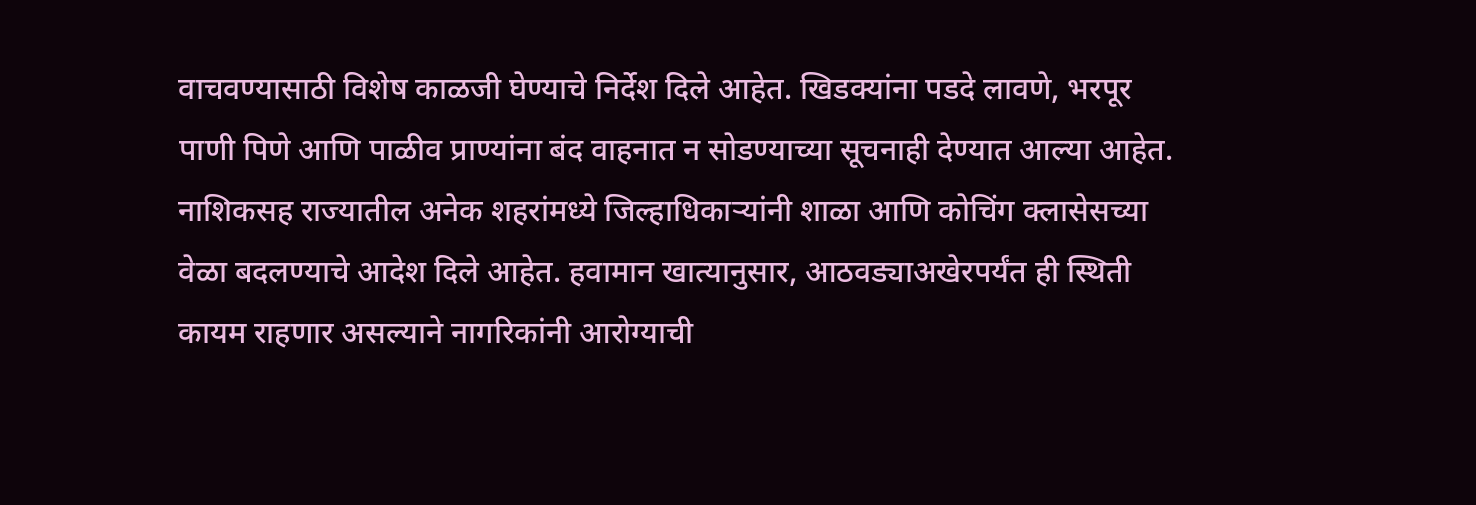वाचवण्यासाठी विशेष काळजी घेण्याचे निर्देश दिले आहेत. खिडक्यांना पडदे लावणे, भरपूर पाणी पिणे आणि पाळीव प्राण्यांना बंद वाहनात न सोडण्याच्या सूचनाही देण्यात आल्या आहेत. नाशिकसह राज्यातील अनेक शहरांमध्ये जिल्हाधिकाऱ्यांनी शाळा आणि कोचिंग क्लासेसच्या वेळा बदलण्याचे आदेश दिले आहेत. हवामान खात्यानुसार, आठवड्याअखेरपर्यंत ही स्थिती कायम राहणार असल्याने नागरिकांनी आरोग्याची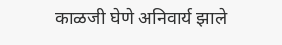काळजी घेणे अनिवार्य झाले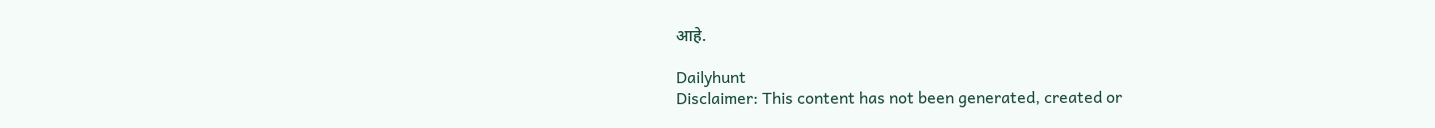आहे.

Dailyhunt
Disclaimer: This content has not been generated, created or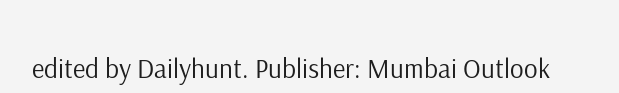edited by Dailyhunt. Publisher: Mumbai Outlook